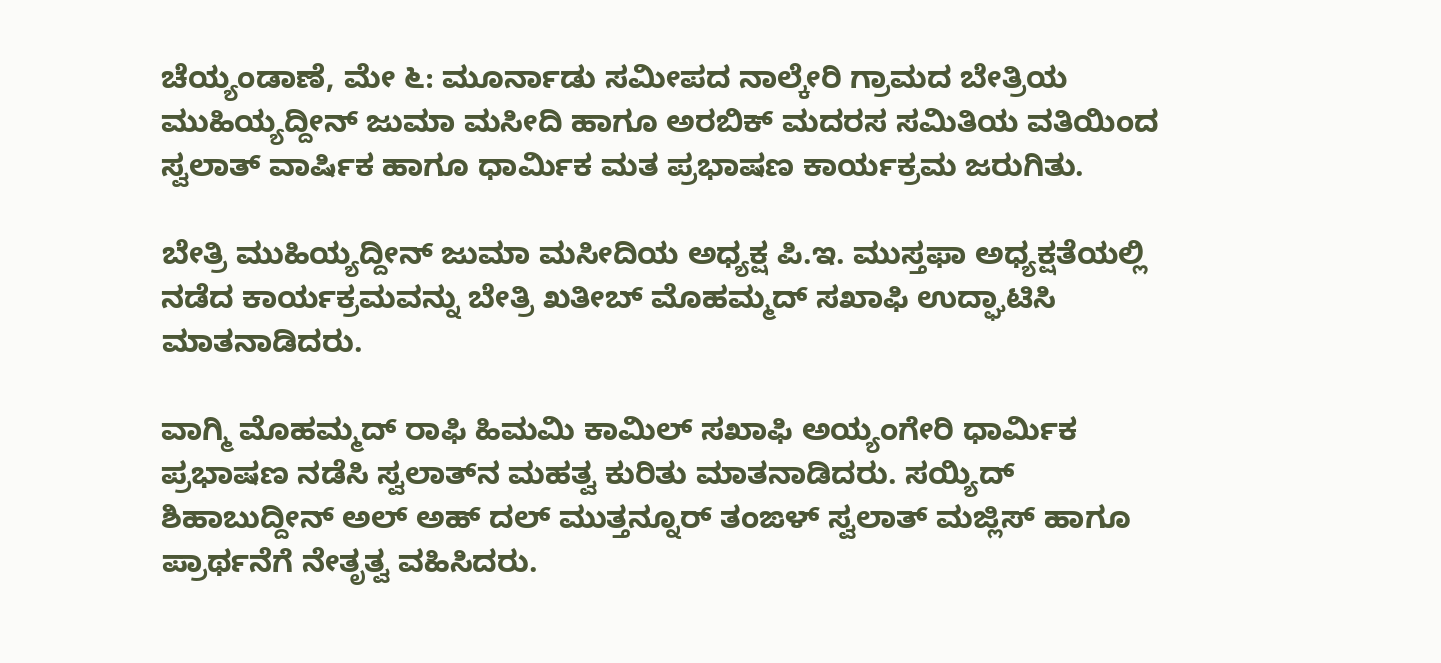ಚೆಯ್ಯಂಡಾಣೆ, ಮೇ ೬: ಮೂರ್ನಾಡು ಸಮೀಪದ ನಾಲ್ಕೇರಿ ಗ್ರಾಮದ ಬೇತ್ರಿಯ ಮುಹಿಯ್ಯದ್ದೀನ್ ಜುಮಾ ಮಸೀದಿ ಹಾಗೂ ಅರಬಿಕ್ ಮದರಸ ಸಮಿತಿಯ ವತಿಯಿಂದ ಸ್ವಲಾತ್ ವಾರ್ಷಿಕ ಹಾಗೂ ಧಾರ್ಮಿಕ ಮತ ಪ್ರಭಾಷಣ ಕಾರ್ಯಕ್ರಮ ಜರುಗಿತು.

ಬೇತ್ರಿ ಮುಹಿಯ್ಯದ್ದೀನ್ ಜುಮಾ ಮಸೀದಿಯ ಅಧ್ಯಕ್ಷ ಪಿ.ಇ. ಮುಸ್ತಫಾ ಅಧ್ಯಕ್ಷತೆಯಲ್ಲಿ ನಡೆದ ಕಾರ್ಯಕ್ರಮವನ್ನು ಬೇತ್ರಿ ಖತೀಬ್ ಮೊಹಮ್ಮದ್ ಸಖಾಫಿ ಉದ್ಘಾಟಿಸಿ ಮಾತನಾಡಿದರು.

ವಾಗ್ಮಿ ಮೊಹಮ್ಮದ್ ರಾಫಿ ಹಿಮಮಿ ಕಾಮಿಲ್ ಸಖಾಫಿ ಅಯ್ಯಂಗೇರಿ ಧಾರ್ಮಿಕ ಪ್ರಭಾಷಣ ನಡೆಸಿ ಸ್ವಲಾತ್‌ನ ಮಹತ್ವ ಕುರಿತು ಮಾತನಾಡಿದರು. ಸಯ್ಯಿದ್ ಶಿಹಾಬುದ್ದೀನ್ ಅಲ್ ಅಹ್ ದಲ್ ಮುತ್ತನ್ನೂರ್ ತಂಙಳ್ ಸ್ವಲಾತ್ ಮಜ್ಲಿಸ್ ಹಾಗೂ ಪ್ರಾರ್ಥನೆಗೆ ನೇತೃತ್ವ ವಹಿಸಿದರು.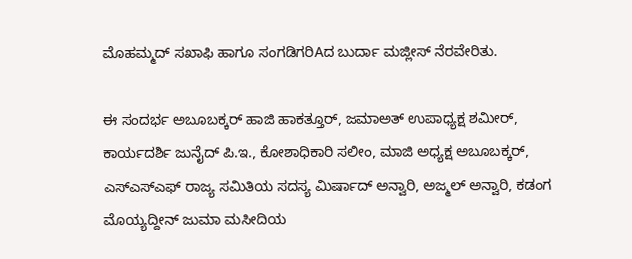ಮೊಹಮ್ಮದ್ ಸಖಾಫಿ ಹಾಗೂ ಸಂಗಡಿಗರಿAದ ಬುರ್ದಾ ಮಜ್ಲೀಸ್ ನೆರವೇರಿತು.

ಈ ಸಂದರ್ಭ ಅಬೂಬಕ್ಕರ್ ಹಾಜಿ ಹಾಕತ್ತೂರ್, ಜಮಾಅತ್ ಉಪಾಧ್ಯಕ್ಷ ಶಮೀರ್, ಕಾರ್ಯದರ್ಶಿ ಜುನೈದ್ ಪಿ.ಇ., ಕೋಶಾಧಿಕಾರಿ ಸಲೀಂ, ಮಾಜಿ ಅಧ್ಯಕ್ಷ ಅಬೂಬಕ್ಕರ್, ಎಸ್‌ಎಸ್‌ಎಫ್ ರಾಜ್ಯ ಸಮಿತಿಯ ಸದಸ್ಯ ಮಿರ್ಷಾದ್ ಅನ್ವಾರಿ, ಅಜ್ಮಲ್ ಅನ್ವಾರಿ, ಕಡಂಗ ಮೊಯ್ಯದ್ದೀನ್ ಜುಮಾ ಮಸೀದಿಯ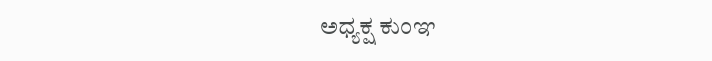ಅಧ್ಯಕ್ಷ ಕುಂಞ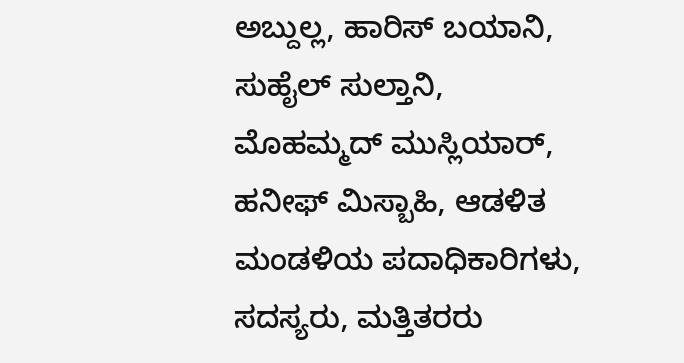ಅಬ್ದುಲ್ಲ, ಹಾರಿಸ್ ಬಯಾನಿ, ಸುಹೈಲ್ ಸುಲ್ತಾನಿ, ಮೊಹಮ್ಮದ್ ಮುಸ್ಲಿಯಾರ್, ಹನೀಫ್ ಮಿಸ್ಬಾಹಿ, ಆಡಳಿತ ಮಂಡಳಿಯ ಪದಾಧಿಕಾರಿಗಳು, ಸದಸ್ಯರು, ಮತ್ತಿತರರು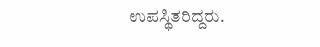ಉಪಸ್ಥಿತರಿದ್ದರು.